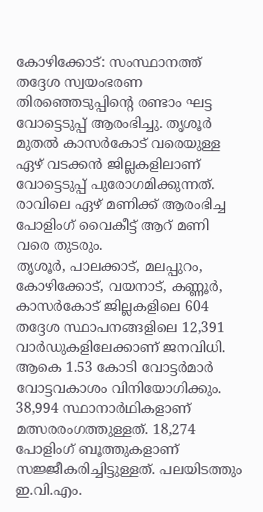കോഴിക്കോട്: സംസ്ഥാനത്ത് തദ്ദേശ സ്വയംഭരണ തിരഞ്ഞെടുപ്പിന്റെ രണ്ടാം ഘട്ട വോട്ടെടുപ്പ് ആരംഭിച്ചു. തൃശൂർ മുതൽ കാസർകോട് വരെയുള്ള ഏഴ് വടക്കൻ ജില്ലകളിലാണ് വോട്ടെടുപ്പ് പുരോഗമിക്കുന്നത്. രാവിലെ ഏഴ് മണിക്ക് ആരംഭിച്ച പോളിംഗ് വൈകീട്ട് ആറ് മണി വരെ തുടരും.
തൃശൂർ, പാലക്കാട്, മലപ്പുറം, കോഴിക്കോട്, വയനാട്, കണ്ണൂർ, കാസർകോട് ജില്ലകളിലെ 604 തദ്ദേശ സ്ഥാപനങ്ങളിലെ 12,391 വാർഡുകളിലേക്കാണ് ജനവിധി. ആകെ 1.53 കോടി വോട്ടർമാർ വോട്ടവകാശം വിനിയോഗിക്കും. 38,994 സ്ഥാനാർഥികളാണ് മത്സരരംഗത്തുള്ളത്. 18,274 പോളിംഗ് ബൂത്തുകളാണ് സജ്ജീകരിച്ചിട്ടുള്ളത്. പലയിടത്തും ഇ.വി.എം.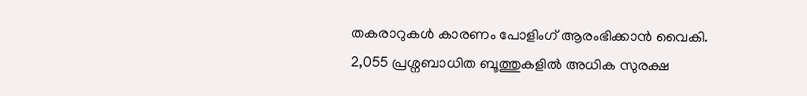തകരാറുകൾ കാരണം പോളിംഗ് ആരംഭിക്കാൻ വൈകി.
2,055 പ്രശ്നബാധിത ബൂത്തുകളിൽ അധിക സുരക്ഷ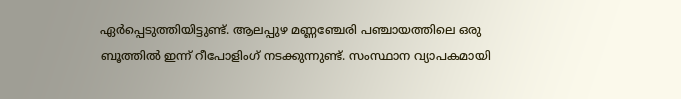ഏർപ്പെടുത്തിയിട്ടുണ്ട്. ആലപ്പുഴ മണ്ണഞ്ചേരി പഞ്ചായത്തിലെ ഒരു ബൂത്തിൽ ഇന്ന് റീപോളിംഗ് നടക്കുന്നുണ്ട്. സംസ്ഥാന വ്യാപകമായി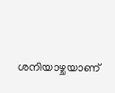ശനിയാഴ്ചയാണ്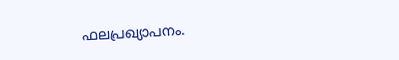ഫലപ്രഖ്യാപനം.